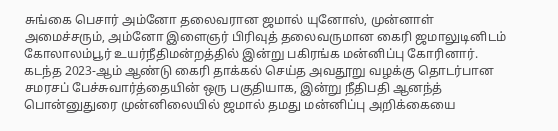சுங்கை பெசார் அம்னோ தலைவரான ஜமால் யுனோஸ், முன்னாள் அமைச்சரும், அம்னோ இளைஞர் பிரிவுத் தலைவருமான கைரி ஜமாலுடினிடம் கோலாலம்பூர் உயர்நீதிமன்றத்தில் இன்று பகிரங்க மன்னிப்பு கோரினார்.
கடந்த 2023-ஆம் ஆண்டு கைரி தாக்கல் செய்த அவதூறு வழக்கு தொடர்பான சமரசப் பேச்சுவார்த்தையின் ஒரு பகுதியாக, இன்று நீதிபதி ஆனந்த் பொன்னுதுரை முன்னிலையில் ஜமால் தமது மன்னிப்பு அறிக்கையை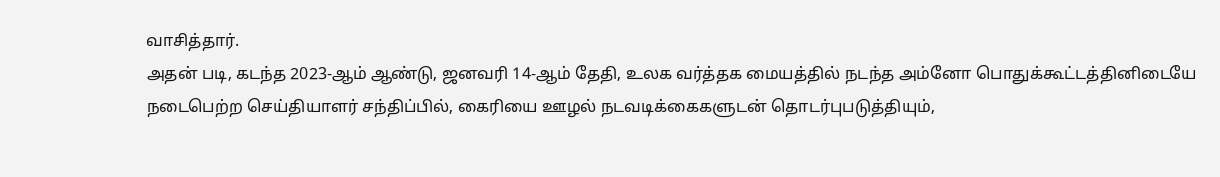வாசித்தார்.
அதன் படி, கடந்த 2023-ஆம் ஆண்டு, ஜனவரி 14-ஆம் தேதி, உலக வர்த்தக மையத்தில் நடந்த அம்னோ பொதுக்கூட்டத்தினிடையே நடைபெற்ற செய்தியாளர் சந்திப்பில், கைரியை ஊழல் நடவடிக்கைகளுடன் தொடர்புபடுத்தியும்,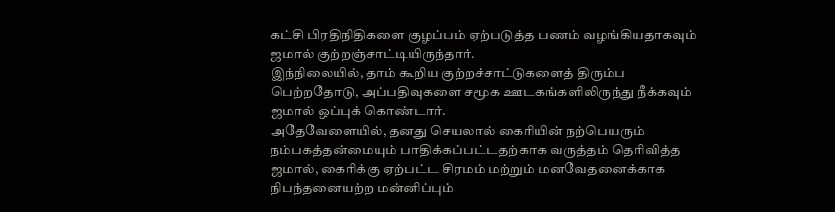கட்சி பிரதிநிதிகளை குழப்பம் ஏற்படுத்த பணம் வழங்கியதாகவும் ஜமால் குற்றஞ்சாட்டியிருந்தார்.
இந்நிலையில், தாம் கூறிய குற்றச்சாட்டுகளைத் திரும்ப பெற்றதோடு, அப்பதிவுகளை சமூக ஊடகங்களிலிருந்து நீக்கவும் ஜமால் ஒப்புக் கொண்டார்.
அதேவேளையில், தனது செயலால் கைரியின் நற்பெயரும் நம்பகத்தன்மையும் பாதிக்கப்பட்டதற்காக வருத்தம் தெரிவித்த ஜமால், கைரிக்கு ஏற்பட்ட சிரமம் மற்றும் மனவேதனைக்காக நிபந்தனையற்ற மன்னிப்பும்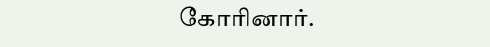கோரினார்.